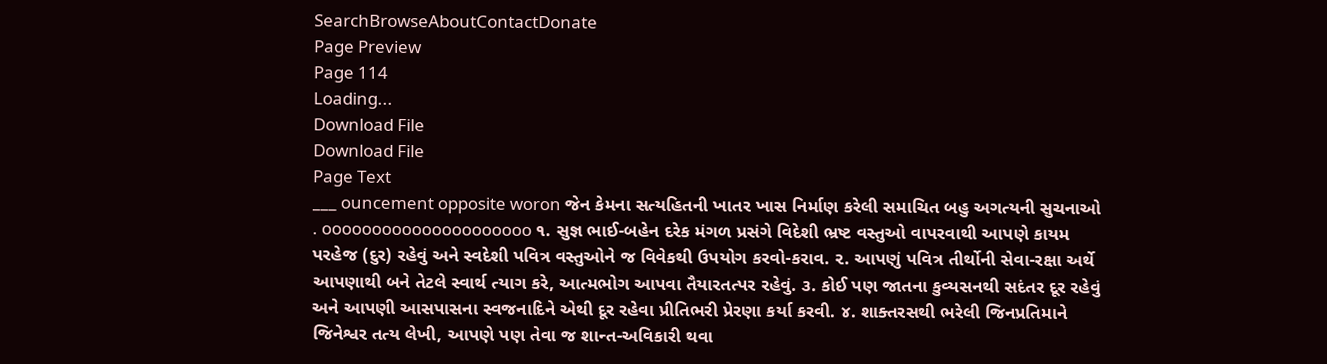SearchBrowseAboutContactDonate
Page Preview
Page 114
Loading...
Download File
Download File
Page Text
___ ouncement opposite woron જેન કેમના સત્યહિતની ખાતર ખાસ નિર્માણ કરેલી સમાચિત બહુ અગત્યની સુચનાઓ . ooooooooooooooooooooo ૧. સુજ્ઞ ભાઈ-બહેન દરેક મંગળ પ્રસંગે વિદેશી ભ્રષ્ટ વસ્તુઓ વાપરવાથી આપણે કાયમ પરહેજ (દુર) રહેવું અને સ્વદેશી પવિત્ર વસ્તુઓને જ વિવેકથી ઉપયોગ કરવો-કરાવ. ૨. આપણું પવિત્ર તીર્થોની સેવા-રક્ષા અર્થે આપણાથી બને તેટલે સ્વાર્થ ત્યાગ કરે, આત્મભોગ આપવા તૈયારતત્પર રહેવું. ૩. કોઈ પણ જાતના કુવ્યસનથી સદંતર દૂર રહેવું અને આપણી આસપાસના સ્વજનાદિને એથી દૂર રહેવા પ્રીતિભરી પ્રેરણા કર્યા કરવી. ૪. શાક્તરસથી ભરેલી જિનપ્રતિમાને જિનેશ્વર તત્ય લેખી, આપણે પણ તેવા જ શાન્ત-અવિકારી થવા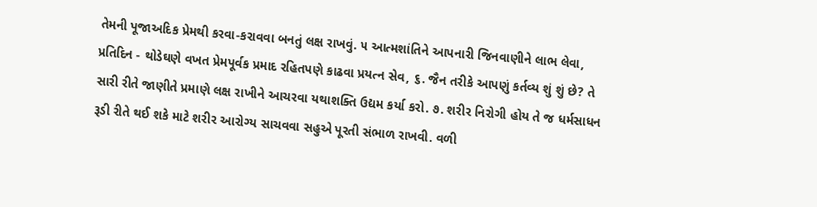તેમની પૂજાઅદિક પ્રેમથી કરવા-કરાવવા બનતું લક્ષ રાખવું. ૫ આત્મશાંતિને આપનારી જિનવાણીને લાભ લેવા, પ્રતિદિન - થોડેઘણે વખત પ્રેમપૂર્વક પ્રમાદ રહિતપણે કાઢવા પ્રયત્ન સેવ, ૬. જૈન તરીકે આપણું કર્તવ્ય શું શું છે? તે સારી રીતે જાણીતે પ્રમાણે લક્ષ રાખીને આચરવા યથાશક્તિ ઉદ્યમ કર્યા કરો. ૭. શરીર નિરોગી હોય તે જ ધર્મસાધન રૂડી રીતે થઈ શકે માટે શરીર આરોગ્ય સાચવવા સહુએ પૂરતી સંભાળ રાખવી. વળી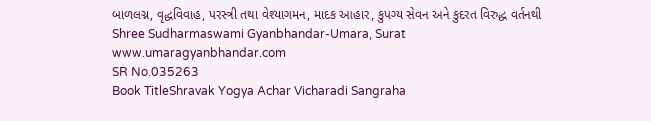બાળલગ્ન, વૃદ્ધવિવાહ, પરસ્ત્રી તથા વેશ્યાગમન, માદક આહાર, કુપગ્ય સેવન અને કુદરત વિરુદ્ધ વર્તનથી Shree Sudharmaswami Gyanbhandar-Umara, Surat www.umaragyanbhandar.com
SR No.035263
Book TitleShravak Yogya Achar Vicharadi Sangraha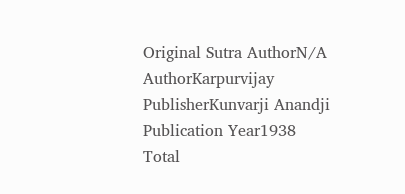Original Sutra AuthorN/A
AuthorKarpurvijay
PublisherKunvarji Anandji
Publication Year1938
Total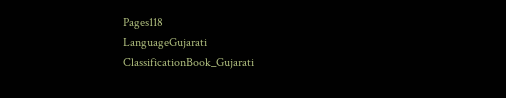Pages118
LanguageGujarati
ClassificationBook_Gujarati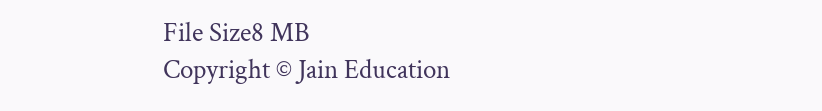File Size8 MB
Copyright © Jain Education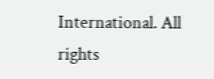International. All rights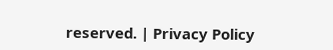reserved. | Privacy Policy